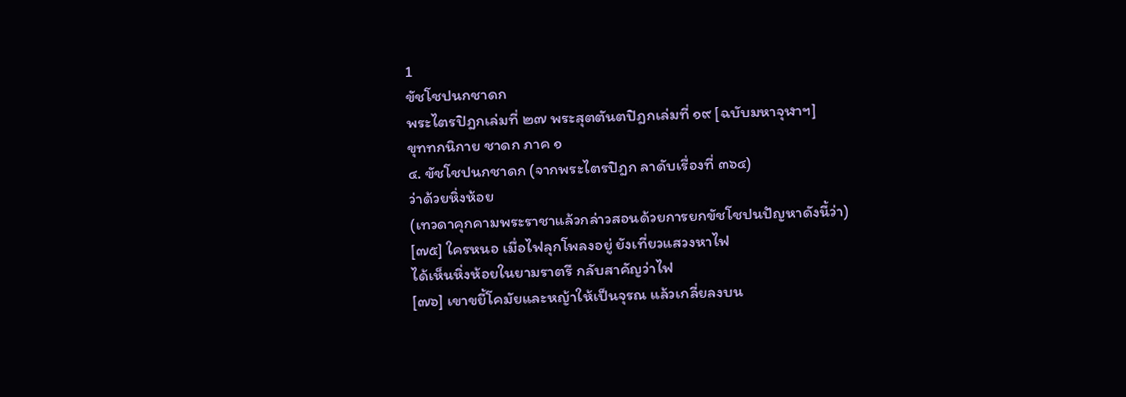1
ขัชโชปนกชาดก
พระไตรปิฎกเล่มที่ ๒๗ พระสุตตันตปิฎกเล่มที่ ๑๙ [ฉบับมหาจุฬาฯ]
ขุททกนิกาย ชาดก ภาค ๑
๔. ขัชโชปนกชาดก (จากพระไตรปิฎก ลาดับเรื่องที่ ๓๖๔)
ว่าด้วยหิ่งห้อย
(เทวดาคุกคามพระราชาแล้วกล่าวสอนด้วยการยกขัชโชปนปัญหาดังนี้ว่า)
[๗๕] ใครหนอ เมื่อไฟลุกโพลงอยู่ ยังเที่ยวแสวงหาไฟ
ได้เห็นหิ่งห้อยในยามราตรี กลับสาคัญว่าไฟ
[๗๖] เขาขยี้โคมัยและหญ้าให้เป็นจุรณ แล้วเกลี่ยลงบน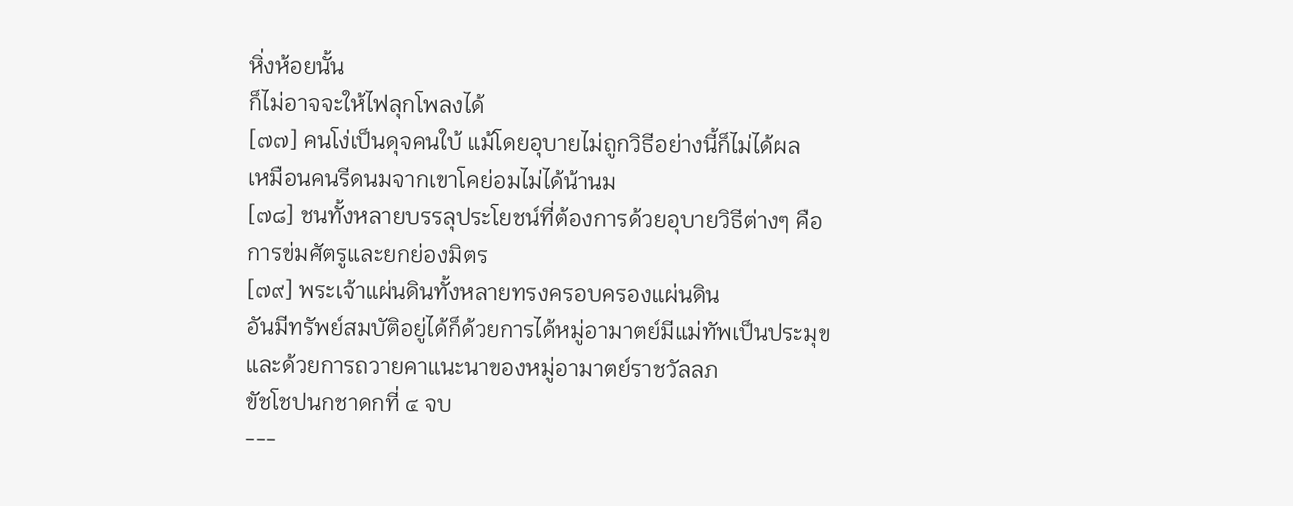หิ่งห้อยนั้น
ก็ไม่อาจจะให้ไฟลุกโพลงได้
[๗๗] คนโง่เป็นดุจคนใบ้ แม้โดยอุบายไม่ถูกวิธีอย่างนี้ก็ไม่ได้ผล
เหมือนคนรีดนมจากเขาโคย่อมไม่ได้น้านม
[๗๘] ชนทั้งหลายบรรลุประโยชน์ที่ต้องการด้วยอุบายวิธีต่างๆ คือ
การข่มศัตรูและยกย่องมิตร
[๗๙] พระเจ้าแผ่นดินทั้งหลายทรงครอบครองแผ่นดิน
อันมีทรัพย์สมบัติอยู่ได้ก็ด้วยการได้หมู่อามาตย์มีแม่ทัพเป็นประมุข
และด้วยการถวายคาแนะนาของหมู่อามาตย์ราชวัลลภ
ขัชโชปนกชาดกที่ ๔ จบ
---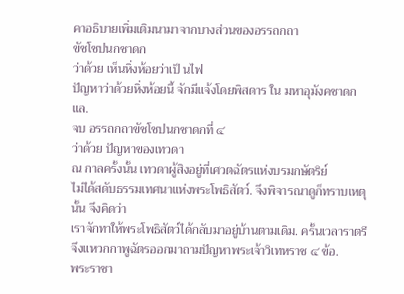คาอธิบายเพิ่มเติมนามาจากบางส่วนของอรรถกถา
ขัชโชปนกชาดก
ว่าด้วย เห็นหิ่งห้อยว่าเป็ นไฟ
ปัญหาว่าด้วยหิ่งห้อยนี้ จักมีแจ้งโดยพิสดาร ใน มหาอุมังคชาดก แล.
จบ อรรถกถาขัชโชปนกชาดกที่ ๔
ว่าด้วย ปัญหาของเทวดา
ณ กาลครั้งนั้น เทวดาผู้สิงอยู่ที่เศวตฉัตรแห่งบรมกษัตริย์
ไม่ได้สดับธรรมเทศนาแห่งพระโพธิสัตว์. จึงพิจารณาดูก็ทราบเหตุนั้น จึงคิดว่า
เราจักทาให้พระโพธิสัตว์ได้กลับมาอยู่บ้านตามเดิม. ครั้นเวลาราตรี
จึงแหวกกาพูฉัตรออกมาถามปัญหาพระเจ้าวิเทหราช ๔ ข้อ.
พระราชา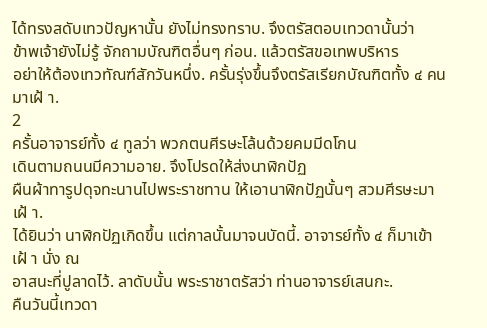ได้ทรงสดับเทวปัญหานั้น ยังไม่ทรงทราบ. จึงตรัสตอบเทวดานั้นว่า
ข้าพเจ้ายังไม่รู้ จักถามบัณฑิตอื่นๆ ก่อน. แล้วตรัสขอเทพบริหาร
อย่าให้ต้องเทวทัณฑ์สักวันหนึ่ง. ครั้นรุ่งขึ้นจึงตรัสเรียกบัณฑิตทั้ง ๔ คนมาเฝ้ า.
2
ครั้นอาจารย์ทั้ง ๔ ทูลว่า พวกตนศีรษะโล้นด้วยคมมีดโกน
เดินตามถนนมีความอาย. จึงโปรดให้ส่งนาฬิกปัฏ
ผืนผ้าทารูปดุจทะนานไปพระราชทาน ให้เอานาฬิกปัฏนั้นๆ สวมศีรษะมาเฝ้ า.
ได้ยินว่า นาฬิกปัฏเกิดขึ้น แต่กาลนั้นมาจนบัดนี้. อาจารย์ทั้ง ๔ ก็มาเข้าเฝ้ า นั่ง ณ
อาสนะที่ปูลาดไว้. ลาดับนั้น พระราชาตรัสว่า ท่านอาจารย์เสนกะ.
คืนวันนี้เทวดา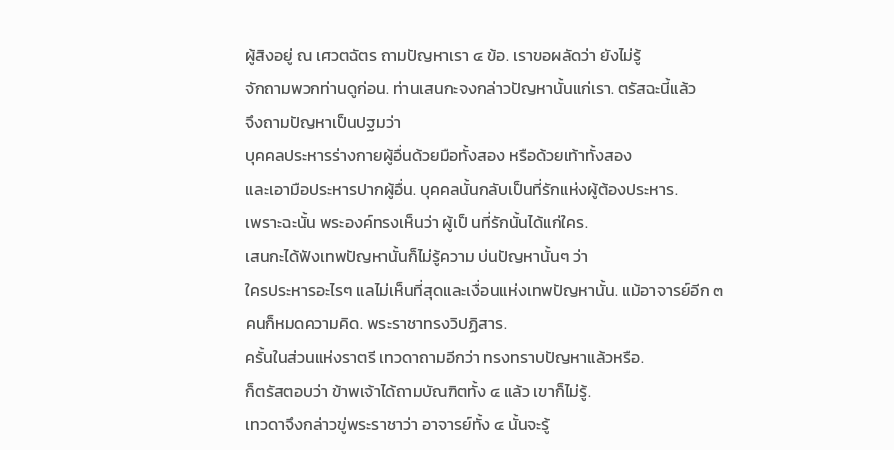ผู้สิงอยู่ ณ เศวตฉัตร ถามปัญหาเรา ๔ ข้อ. เราขอผลัดว่า ยังไม่รู้
จักถามพวกท่านดูก่อน. ท่านเสนกะจงกล่าวปัญหานั้นแก่เรา. ตรัสฉะนี้แล้ว
จึงถามปัญหาเป็นปฐมว่า
บุคคลประหารร่างกายผู้อื่นด้วยมือทั้งสอง หรือด้วยเท้าทั้งสอง
และเอามือประหารปากผู้อื่น. บุคคลนั้นกลับเป็นที่รักแห่งผู้ต้องประหาร.
เพราะฉะนั้น พระองค์ทรงเห็นว่า ผู้เป็ นที่รักนั้นได้แก่ใคร.
เสนกะได้ฟังเทพปัญหานั้นก็ไม่รู้ความ บ่นปัญหานั้นๆ ว่า
ใครประหารอะไรๆ แลไม่เห็นที่สุดและเงื่อนแห่งเทพปัญหานั้น. แม้อาจารย์อีก ๓
คนก็หมดความคิด. พระราชาทรงวิปฏิสาร.
ครั้นในส่วนแห่งราตรี เทวดาถามอีกว่า ทรงทราบปัญหาแล้วหรือ.
ก็ตรัสตอบว่า ข้าพเจ้าได้ถามบัณฑิตทั้ง ๔ แล้ว เขาก็ไม่รู้.
เทวดาจึงกล่าวขู่พระราชาว่า อาจารย์ทั้ง ๔ นั้นจะรู้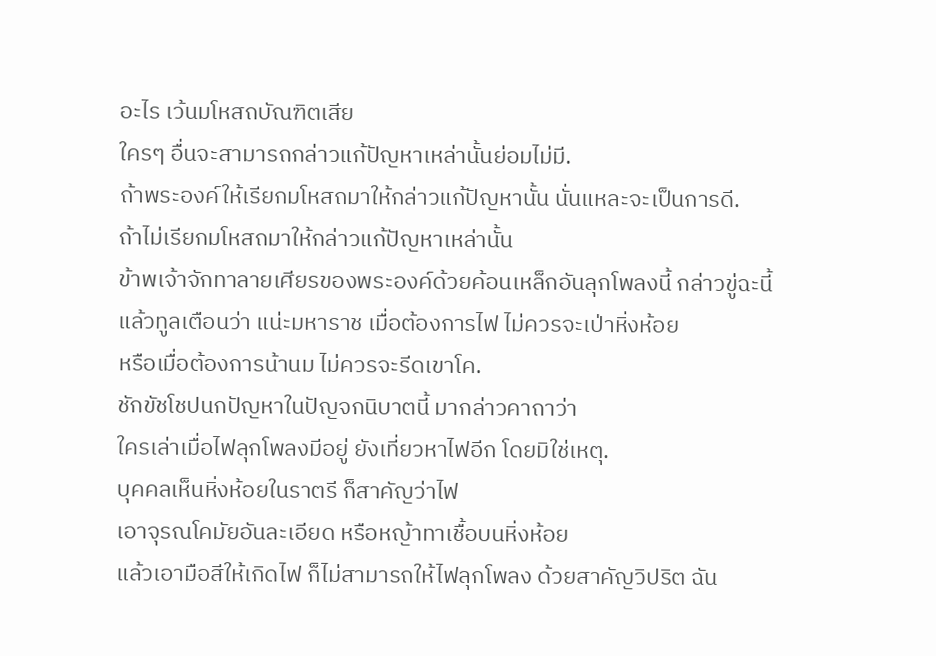อะไร เว้นมโหสถบัณฑิตเสีย
ใครๆ อื่นจะสามารถกล่าวแก้ปัญหาเหล่านั้นย่อมไม่มี.
ถ้าพระองค์ให้เรียกมโหสถมาให้กล่าวแก้ปัญหานั้น นั่นแหละจะเป็นการดี.
ถ้าไม่เรียกมโหสถมาให้กล่าวแก้ปัญหาเหล่านั้น
ข้าพเจ้าจักทาลายเศียรของพระองค์ด้วยค้อนเหล็กอันลุกโพลงนี้ กล่าวขู่ฉะนี้
แล้วทูลเตือนว่า แน่ะมหาราช เมื่อต้องการไฟ ไม่ควรจะเป่าหิ่งห้อย
หรือเมื่อต้องการน้านม ไม่ควรจะรีดเขาโค.
ชักขัชโชปนกปัญหาในปัญจกนิบาตนี้ มากล่าวคาถาว่า
ใครเล่าเมื่อไฟลุกโพลงมีอยู่ ยังเที่ยวหาไฟอีก โดยมิใช่เหตุ.
บุคคลเห็นหิ่งห้อยในราตรี ก็สาคัญว่าไฟ
เอาจุรณโคมัยอันละเอียด หรือหญ้าทาเชื้อบนหิ่งห้อย
แล้วเอามือสีให้เกิดไฟ ก็ไม่สามารถให้ไฟลุกโพลง ด้วยสาคัญวิปริต ฉัน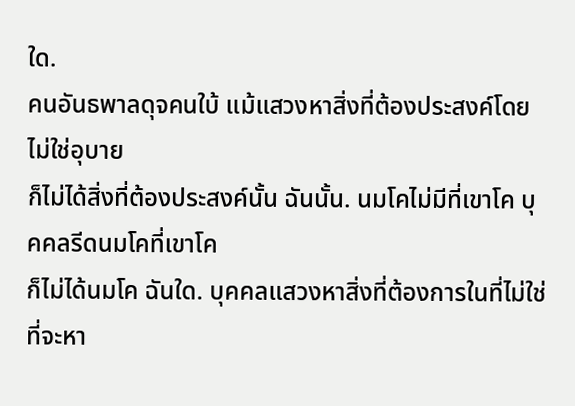ใด.
คนอันธพาลดุจคนใบ้ แม้แสวงหาสิ่งที่ต้องประสงค์โดยไม่ใช่อุบาย
ก็ไม่ได้สิ่งที่ต้องประสงค์นั้น ฉันนั้น. นมโคไม่มีที่เขาโค บุคคลรีดนมโคที่เขาโค
ก็ไม่ได้นมโค ฉันใด. บุคคลแสวงหาสิ่งที่ต้องการในที่ไม่ใช่ที่จะหา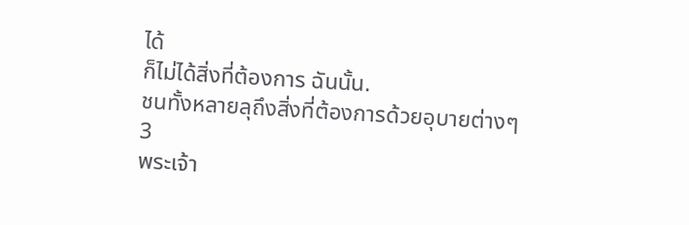ได้
ก็ไม่ได้สิ่งที่ต้องการ ฉันนั้น.
ชนทั้งหลายลุถึงสิ่งที่ต้องการด้วยอุบายต่างๆ
3
พระเจ้า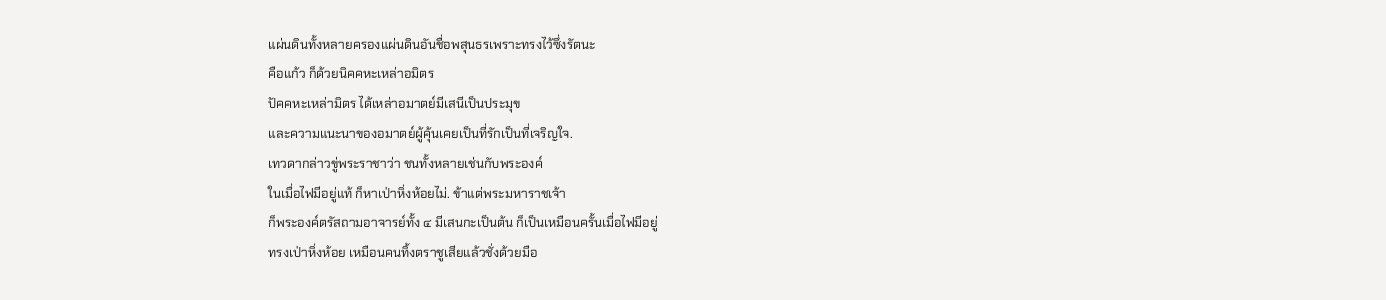แผ่นดินทั้งหลายครองแผ่นดินอันชื่อพสุนธรเพราะทรงไว้ซึ่งรัตนะ
คือแก้ว ก็ด้วยนิคคหะเหล่าอมิตร
ปัคคหะเหล่ามิตร ได้เหล่าอมาตย์มีเสนีเป็นประมุข
และความแนะนาของอมาตย์ผู้คุ้นเคยเป็นที่รักเป็นที่เจริญใจ.
เทวดากล่าวขู่พระราชาว่า ชนทั้งหลายเช่นกับพระองค์
ในเมื่อไฟมีอยู่แท้ ก็หาเป่าหิ่งห้อยไม่. ข้าแต่พระมหาราชเจ้า
ก็พระองค์ตรัสถามอาจารย์ทั้ง ๔ มีเสนกะเป็นต้น ก็เป็นเหมือนครั้นเมื่อไฟมีอยู่
ทรงเป่าหิ่งห้อย เหมือนคนทิ้งตราชูเสียแล้วชั่งด้วยมือ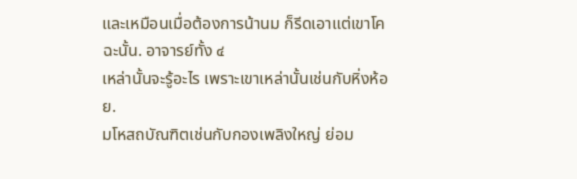และเหมือนเมื่อต้องการน้านม ก็รีดเอาแต่เขาโค ฉะนั้น. อาจารย์ทั้ง ๔
เหล่านั้นจะรู้อะไร เพราะเขาเหล่านั้นเช่นกับหิ่งห้อย.
มโหสถบัณฑิตเช่นกับกองเพลิงใหญ่ ย่อม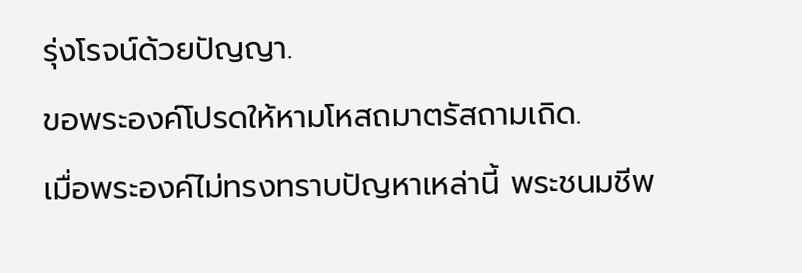รุ่งโรจน์ด้วยปัญญา.
ขอพระองค์โปรดให้หามโหสถมาตรัสถามเถิด.
เมื่อพระองค์ไม่ทรงทราบปัญหาเหล่านี้ พระชนมชีพ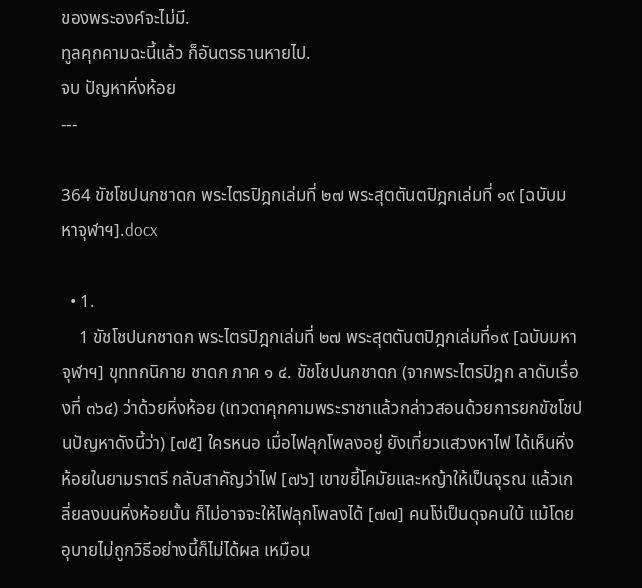ของพระองค์จะไม่มี.
ทูลคุกคามฉะนี้แล้ว ก็อันตรธานหายไป.
จบ ปัญหาหิ่งห้อย
---

364 ขัชโชปนกชาดก พระไตรปิฎกเล่มที่ ๒๗ พระสุตตันตปิฎกเล่มที่ ๑๙ [ฉบับมหาจุฬาฯ].docx

  • 1.
    1 ขัชโชปนกชาดก พระไตรปิฎกเล่มที่ ๒๗ พระสุตตันตปิฎกเล่มที่๑๙ [ฉบับมหาจุฬาฯ] ขุททกนิกาย ชาดก ภาค ๑ ๔. ขัชโชปนกชาดก (จากพระไตรปิฎก ลาดับเรื่องที่ ๓๖๔) ว่าด้วยหิ่งห้อย (เทวดาคุกคามพระราชาแล้วกล่าวสอนด้วยการยกขัชโชปนปัญหาดังนี้ว่า) [๗๕] ใครหนอ เมื่อไฟลุกโพลงอยู่ ยังเที่ยวแสวงหาไฟ ได้เห็นหิ่งห้อยในยามราตรี กลับสาคัญว่าไฟ [๗๖] เขาขยี้โคมัยและหญ้าให้เป็นจุรณ แล้วเกลี่ยลงบนหิ่งห้อยนั้น ก็ไม่อาจจะให้ไฟลุกโพลงได้ [๗๗] คนโง่เป็นดุจคนใบ้ แม้โดยอุบายไม่ถูกวิธีอย่างนี้ก็ไม่ได้ผล เหมือน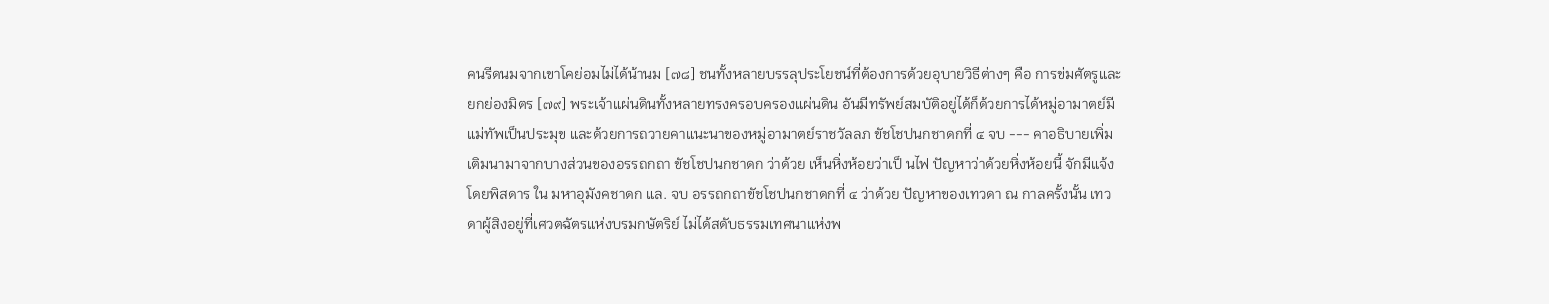คนรีดนมจากเขาโคย่อมไม่ได้น้านม [๗๘] ชนทั้งหลายบรรลุประโยชน์ที่ต้องการด้วยอุบายวิธีต่างๆ คือ การข่มศัตรูและยกย่องมิตร [๗๙] พระเจ้าแผ่นดินทั้งหลายทรงครอบครองแผ่นดิน อันมีทรัพย์สมบัติอยู่ได้ก็ด้วยการได้หมู่อามาตย์มีแม่ทัพเป็นประมุข และด้วยการถวายคาแนะนาของหมู่อามาตย์ราชวัลลภ ขัชโชปนกชาดกที่ ๔ จบ --- คาอธิบายเพิ่มเติมนามาจากบางส่วนของอรรถกถา ขัชโชปนกชาดก ว่าด้วย เห็นหิ่งห้อยว่าเป็ นไฟ ปัญหาว่าด้วยหิ่งห้อยนี้ จักมีแจ้งโดยพิสดาร ใน มหาอุมังคชาดก แล. จบ อรรถกถาขัชโชปนกชาดกที่ ๔ ว่าด้วย ปัญหาของเทวดา ณ กาลครั้งนั้น เทวดาผู้สิงอยู่ที่เศวตฉัตรแห่งบรมกษัตริย์ ไม่ได้สดับธรรมเทศนาแห่งพ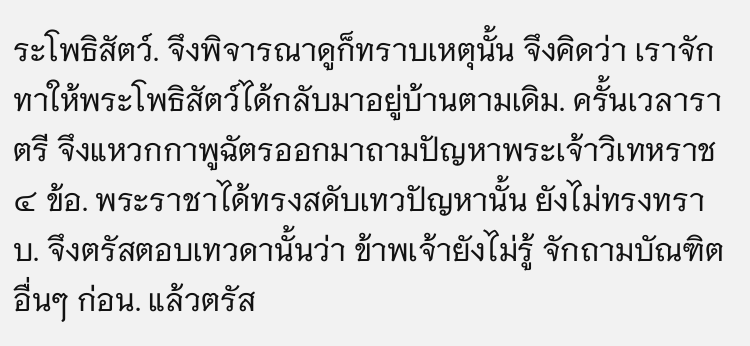ระโพธิสัตว์. จึงพิจารณาดูก็ทราบเหตุนั้น จึงคิดว่า เราจักทาให้พระโพธิสัตว์ได้กลับมาอยู่บ้านตามเดิม. ครั้นเวลาราตรี จึงแหวกกาพูฉัตรออกมาถามปัญหาพระเจ้าวิเทหราช ๔ ข้อ. พระราชาได้ทรงสดับเทวปัญหานั้น ยังไม่ทรงทราบ. จึงตรัสตอบเทวดานั้นว่า ข้าพเจ้ายังไม่รู้ จักถามบัณฑิตอื่นๆ ก่อน. แล้วตรัส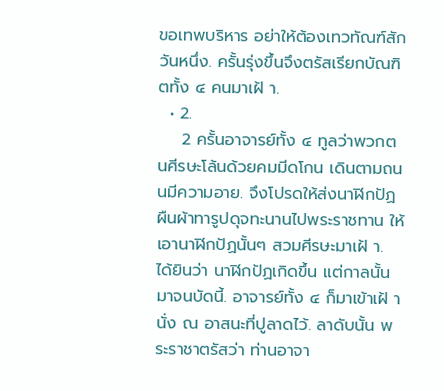ขอเทพบริหาร อย่าให้ต้องเทวทัณฑ์สักวันหนึ่ง. ครั้นรุ่งขึ้นจึงตรัสเรียกบัณฑิตทั้ง ๔ คนมาเฝ้ า.
  • 2.
    2 ครั้นอาจารย์ทั้ง ๔ ทูลว่าพวกตนศีรษะโล้นด้วยคมมีดโกน เดินตามถนนมีความอาย. จึงโปรดให้ส่งนาฬิกปัฏ ผืนผ้าทารูปดุจทะนานไปพระราชทาน ให้เอานาฬิกปัฏนั้นๆ สวมศีรษะมาเฝ้ า. ได้ยินว่า นาฬิกปัฏเกิดขึ้น แต่กาลนั้นมาจนบัดนี้. อาจารย์ทั้ง ๔ ก็มาเข้าเฝ้ า นั่ง ณ อาสนะที่ปูลาดไว้. ลาดับนั้น พระราชาตรัสว่า ท่านอาจา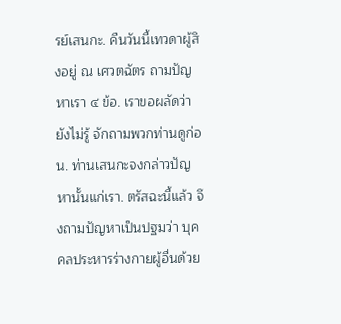รย์เสนกะ. คืนวันนี้เทวดาผู้สิงอยู่ ณ เศวตฉัตร ถามปัญหาเรา ๔ ข้อ. เราขอผลัดว่า ยังไม่รู้ จักถามพวกท่านดูก่อน. ท่านเสนกะจงกล่าวปัญหานั้นแก่เรา. ตรัสฉะนี้แล้ว จึงถามปัญหาเป็นปฐมว่า บุคคลประหารร่างกายผู้อื่นด้วย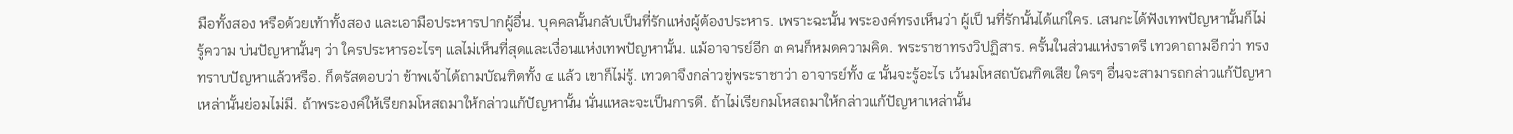มือทั้งสอง หรือด้วยเท้าทั้งสอง และเอามือประหารปากผู้อื่น. บุคคลนั้นกลับเป็นที่รักแห่งผู้ต้องประหาร. เพราะฉะนั้น พระองค์ทรงเห็นว่า ผู้เป็ นที่รักนั้นได้แก่ใคร. เสนกะได้ฟังเทพปัญหานั้นก็ไม่รู้ความ บ่นปัญหานั้นๆ ว่า ใครประหารอะไรๆ แลไม่เห็นที่สุดและเงื่อนแห่งเทพปัญหานั้น. แม้อาจารย์อีก ๓ คนก็หมดความคิด. พระราชาทรงวิปฏิสาร. ครั้นในส่วนแห่งราตรี เทวดาถามอีกว่า ทรงทราบปัญหาแล้วหรือ. ก็ตรัสตอบว่า ข้าพเจ้าได้ถามบัณฑิตทั้ง ๔ แล้ว เขาก็ไม่รู้. เทวดาจึงกล่าวขู่พระราชาว่า อาจารย์ทั้ง ๔ นั้นจะรู้อะไร เว้นมโหสถบัณฑิตเสีย ใครๆ อื่นจะสามารถกล่าวแก้ปัญหาเหล่านั้นย่อมไม่มี. ถ้าพระองค์ให้เรียกมโหสถมาให้กล่าวแก้ปัญหานั้น นั่นแหละจะเป็นการดี. ถ้าไม่เรียกมโหสถมาให้กล่าวแก้ปัญหาเหล่านั้น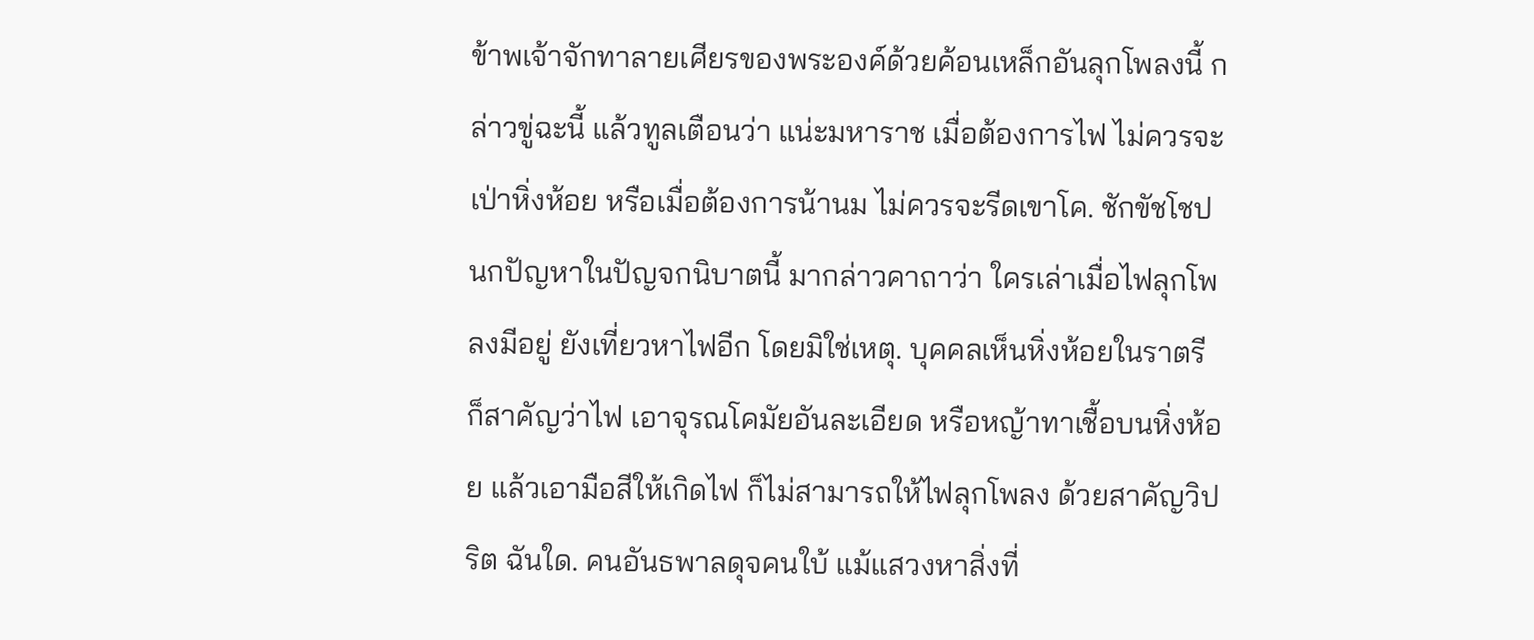ข้าพเจ้าจักทาลายเศียรของพระองค์ด้วยค้อนเหล็กอันลุกโพลงนี้ กล่าวขู่ฉะนี้ แล้วทูลเตือนว่า แน่ะมหาราช เมื่อต้องการไฟ ไม่ควรจะเป่าหิ่งห้อย หรือเมื่อต้องการน้านม ไม่ควรจะรีดเขาโค. ชักขัชโชปนกปัญหาในปัญจกนิบาตนี้ มากล่าวคาถาว่า ใครเล่าเมื่อไฟลุกโพลงมีอยู่ ยังเที่ยวหาไฟอีก โดยมิใช่เหตุ. บุคคลเห็นหิ่งห้อยในราตรี ก็สาคัญว่าไฟ เอาจุรณโคมัยอันละเอียด หรือหญ้าทาเชื้อบนหิ่งห้อย แล้วเอามือสีให้เกิดไฟ ก็ไม่สามารถให้ไฟลุกโพลง ด้วยสาคัญวิปริต ฉันใด. คนอันธพาลดุจคนใบ้ แม้แสวงหาสิ่งที่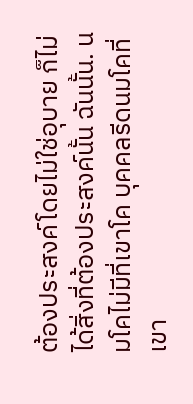ต้องประสงค์โดยไม่ใช่อุบาย ก็ไม่ได้สิ่งที่ต้องประสงค์นั้น ฉันนั้น. นมโคไม่มีที่เขาโค บุคคลรีดนมโคที่เขา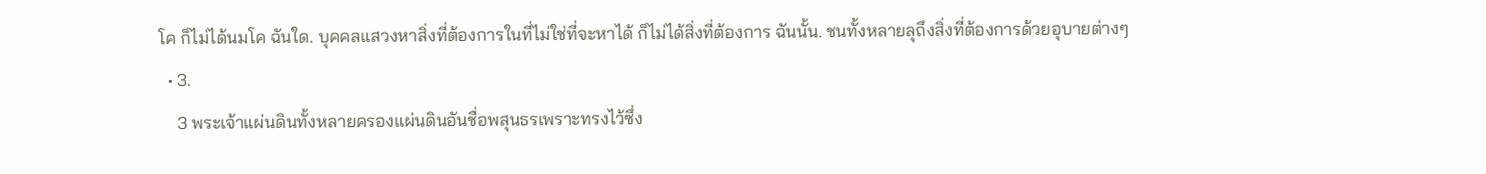โค ก็ไม่ได้นมโค ฉันใด. บุคคลแสวงหาสิ่งที่ต้องการในที่ไม่ใช่ที่จะหาได้ ก็ไม่ได้สิ่งที่ต้องการ ฉันนั้น. ชนทั้งหลายลุถึงสิ่งที่ต้องการด้วยอุบายต่างๆ
  • 3.
    3 พระเจ้าแผ่นดินทั้งหลายครองแผ่นดินอันชื่อพสุนธรเพราะทรงไว้ซึ่ง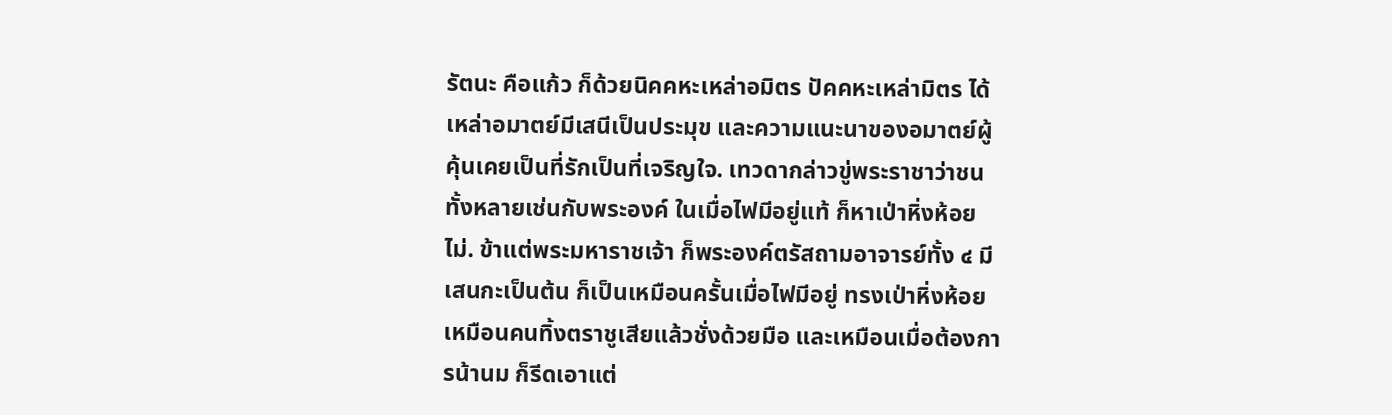รัตนะ คือแก้ว ก็ด้วยนิคคหะเหล่าอมิตร ปัคคหะเหล่ามิตร ได้เหล่าอมาตย์มีเสนีเป็นประมุข และความแนะนาของอมาตย์ผู้คุ้นเคยเป็นที่รักเป็นที่เจริญใจ. เทวดากล่าวขู่พระราชาว่าชนทั้งหลายเช่นกับพระองค์ ในเมื่อไฟมีอยู่แท้ ก็หาเป่าหิ่งห้อยไม่. ข้าแต่พระมหาราชเจ้า ก็พระองค์ตรัสถามอาจารย์ทั้ง ๔ มีเสนกะเป็นต้น ก็เป็นเหมือนครั้นเมื่อไฟมีอยู่ ทรงเป่าหิ่งห้อย เหมือนคนทิ้งตราชูเสียแล้วชั่งด้วยมือ และเหมือนเมื่อต้องการน้านม ก็รีดเอาแต่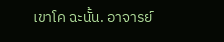เขาโค ฉะนั้น. อาจารย์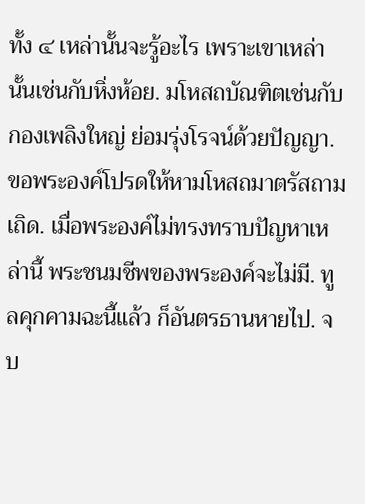ทั้ง ๔ เหล่านั้นจะรู้อะไร เพราะเขาเหล่านั้นเช่นกับหิ่งห้อย. มโหสถบัณฑิตเช่นกับกองเพลิงใหญ่ ย่อมรุ่งโรจน์ด้วยปัญญา. ขอพระองค์โปรดให้หามโหสถมาตรัสถามเถิด. เมื่อพระองค์ไม่ทรงทราบปัญหาเหล่านี้ พระชนมชีพของพระองค์จะไม่มี. ทูลคุกคามฉะนี้แล้ว ก็อันตรธานหายไป. จบ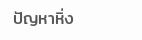ปัญหาหิ่ง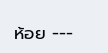ห้อย ---